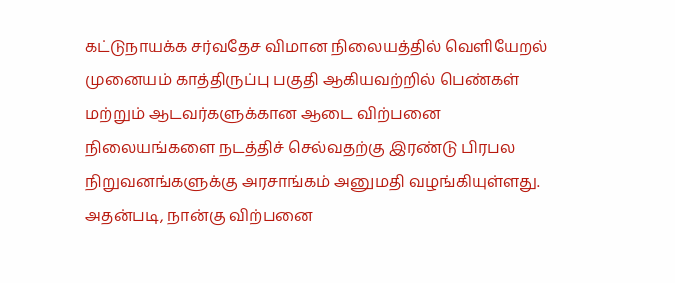கட்டுநாயக்க சர்வதேச விமான நிலையத்தில் வெளியேறல் முனையம் காத்திருப்பு பகுதி ஆகியவற்றில் பெண்கள் மற்றும் ஆடவர்களுக்கான ஆடை விற்பனை நிலையங்களை நடத்திச் செல்வதற்கு இரண்டு பிரபல நிறுவனங்களுக்கு அரசாங்கம் அனுமதி வழங்கியுள்ளது.
அதன்படி, நான்கு விற்பனை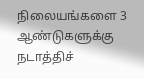நிலையங்களை 3 ஆண்டுகளுக்கு நடாத்திச்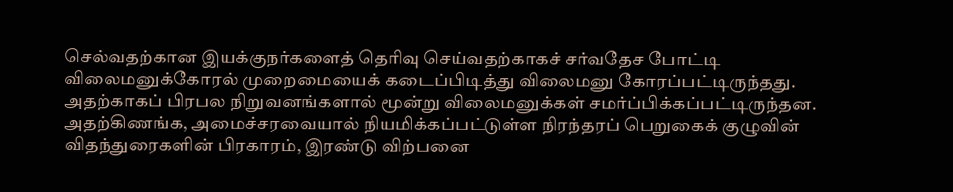செல்வதற்கான இயக்குநர்களைத் தெரிவு செய்வதற்காகச் சர்வதேச போட்டி விலைமனுக்கோரல் முறைமையைக் கடைப்பிடித்து விலைமனு கோரப்பட்டிருந்தது.
அதற்காகப் பிரபல நிறுவனங்களால் மூன்று விலைமனுக்கள் சமர்ப்பிக்கப்பட்டிருந்தன.
அதற்கிணங்க, அமைச்சரவையால் நியமிக்கப்பட்டுள்ள நிரந்தரப் பெறுகைக் குழுவின் விதந்துரைகளின் பிரகாரம், இரண்டு விற்பனை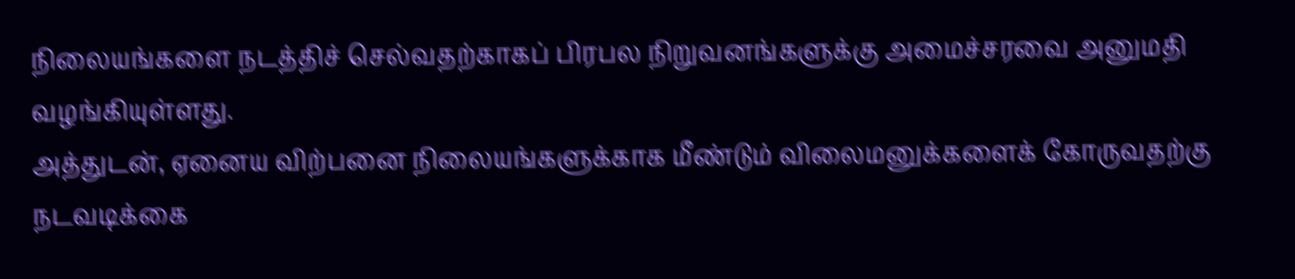நிலையங்களை நடத்திச் செல்வதற்காகப் பிரபல நிறுவனங்களுக்கு அமைச்சரவை அனுமதி வழங்கியுள்ளது.
அத்துடன், ஏனைய விற்பனை நிலையங்களுக்காக மீண்டும் விலைமனுக்களைக் கோருவதற்கு நடவடிக்கை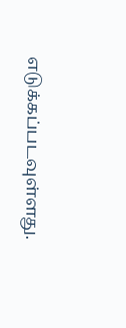எடுக்கப்படவுள்ளது.